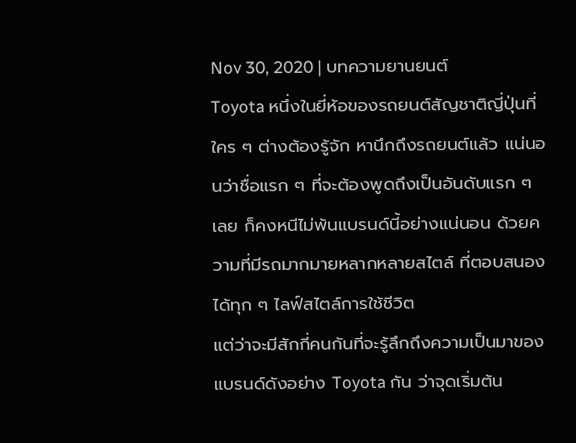Nov 30, 2020 | บทความยานยนต์
Toyota หนึ่งในยี่ห้อของรถยนต์สัญชาติญี่ปุ่นที่ใคร ๆ ต่างต้องรู้จัก หานึกถึงรถยนต์แล้ว แน่นอนว่าชื่อแรก ๆ ที่จะต้องพูดถึงเป็นอันดับแรก ๆ เลย ก็คงหนีไม่พ้นแบรนด์นี้อย่างแน่นอน ด้วยความที่มีรถมากมายหลากหลายสไตล์ ที่ตอบสนองได้ทุก ๆ ไลฟ์สไตล์การใช้ชีวิต
แต่ว่าจะมีสักกี่คนกันที่จะรู้ลึกถึงความเป็นมาของแบรนด์ดังอย่าง Toyota กัน ว่าจุดเริ่มต้น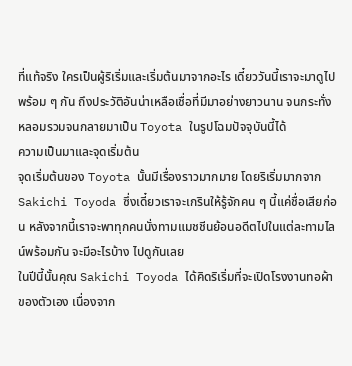ที่แท้จริง ใครเป็นผู้ริเริ่มและเริ่มต้นมาจากอะไร เดี๋ยววันนี้เราจะมาดูไปพร้อม ๆ กัน ถึงประวัติอันน่าเหลือเชื่อที่มีมาอย่างยาวนาน จนกระทั่งหลอมรวมจนกลายมาเป็น Toyota ในรูปโฉมปัจจุบันนี้ได้
ความเป็นมาและจุดเริ่มต้น
จุดเริ่มต้นของ Toyota นั้นมีเรื่องราวมากมาย โดยริเริ่มมากจาก Sakichi Toyoda ซึ่งเดี๋ยวเราจะเกรินให้รู้จักคน ๆ นี้แค่ชื่อเสียก่อน หลังจากนี้เราจะพาทุกคนนั่งทามแมชชีนย้อนอดีตไปในแต่ละทามไลน์พร้อมกัน จะมีอะไรบ้าง ไปดูกันเลย
ในปีนี้นั้นคุณ Sakichi Toyoda ได้คิดริเริ่มที่จะเปิดโรงงานทอผ้าของตัวเอง เนื่องจาก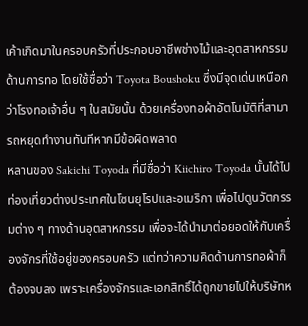เค้าเกิดมาในครอบครัวที่ประกอบอาชีพช่างไม้และอุตสาหกรรมด้านการทอ โดยใช้ชื่อว่า Toyota Boushoku ซึ่งมีจุดเด่นเหนือกว่าโรงทอเจ้าอื่น ๆ ในสมัยนั้น ด้วยเครื่องทอผ้าอัตโนมัติที่สามารถหยุดทำงานทันทีหากมีข้อผิดพลาด
หลานของ Sakichi Toyoda ที่มีชื่อว่า Kiichiro Toyoda นั้นได้ไปท่องเที่ยวต่างประเทศในโซนยุโรปและอเมริกา เพื่อไปดูนวัตกรรมต่าง ๆ ทางด้านอุตสาหกรรม เพื่อจะได้นำมาต่อยอดให้กับเครื่องจักรที่ใช้อยู่ของครอบครัว แต่ทว่าความคิดด้านการทอผ้าก็ต้องจบลง เพราะเครื่องจักรและเอกสิทธิ์ได้ถูกขายไปให้บริษัทห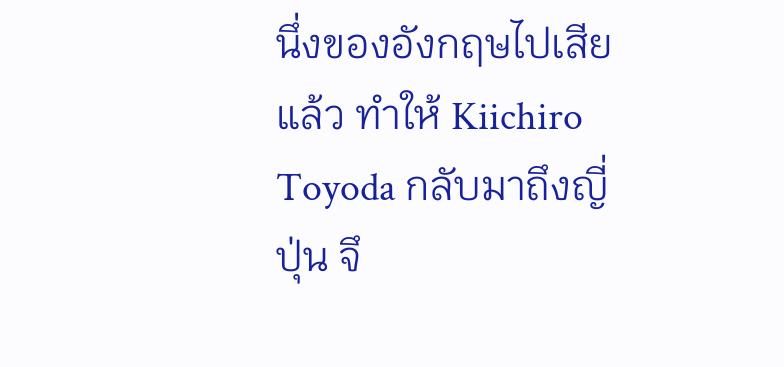นึ่งของอังกฤษไปเสียแล้ว ทำให้ Kiichiro Toyoda กลับมาถึงญี่ปุ่น จึ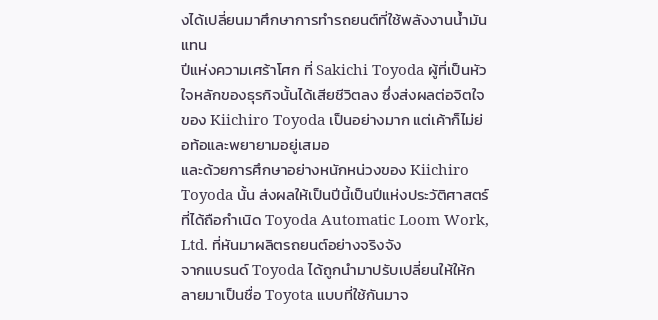งได้เปลี่ยนมาศึกษาการทำรถยนต์ที่ใช้พลังงานน้ำมันแทน
ปีแห่งความเศร้าโศก ที่ Sakichi Toyoda ผู้ที่เป็นหัวใจหลักของธุรกิจนั้นได้เสียชีวิตลง ซึ่งส่งผลต่อจิตใจของ Kiichiro Toyoda เป็นอย่างมาก แต่เค้าก็ไม่ย่อท้อและพยายามอยู่เสมอ
และด้วยการศึกษาอย่างหนักหน่วงของ Kiichiro Toyoda นั้น ส่งผลให้เป็นปีนี้เป็นปีแห่งประวัติศาสตร์ที่ได้ถือกำเนิด Toyoda Automatic Loom Work, Ltd. ที่หันมาผลิตรถยนต์อย่างจริงจัง
จากแบรนด์ Toyoda ได้ถูกนำมาปรับเปลี่ยนให้ให้กลายมาเป็นชื่อ Toyota แบบที่ใช้กันมาจ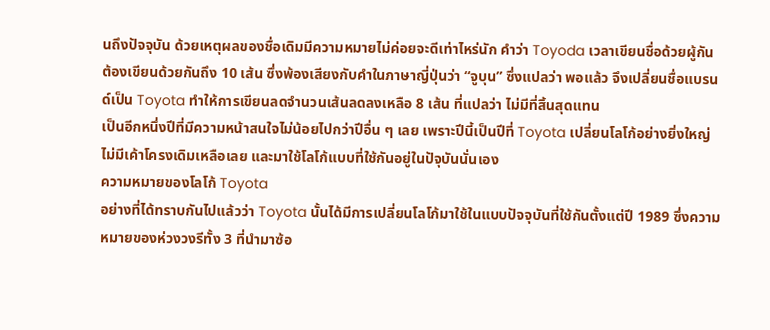นถึงปัจจุบัน ด้วยเหตุผลของชื่อเดิมมีความหมายไม่ค่อยจะดีเท่าไหร่นัก คำว่า Toyoda เวลาเขียนชื่อด้วยผู้กัน ต้องเขียนด้วยกันถึง 10 เส้น ซึ่งพ้องเสียงกับคำในภาษาญี่ปุ่นว่า “จูบุน” ซึ่งแปลว่า พอแล้ว จึงเปลี่ยนชื่อแบรนด์เป็น Toyota ทำให้การเขียนลดจำนวนเส้นลดลงเหลือ 8 เส้น ที่แปลว่า ไม่มีที่สิ้นสุดแทน
เป็นอีกหนึ่งปีที่มีความหน้าสนใจไม่น้อยไปกว่าปีอื่น ๆ เลย เพราะปีนี้เป็นปีที่ Toyota เปลี่ยนโลโก้อย่างยิ่งใหญ่ ไม่มีเค้าโครงเดิมเหลือเลย และมาใช้โลโก้แบบที่ใช้กันอยู่ในปัจุบันนั่นเอง
ความหมายของโลโก้ Toyota
อย่างที่ได้ทราบกันไปแล้วว่า Toyota นั้นได้มีการเปลี่ยนโลโก้มาใช้ในแบบปัจจุบันที่ใช้กันตั้งแต่ปี 1989 ซึ่งความหมายของห่วงวงรีทั้ง 3 ที่นำมาซ้อ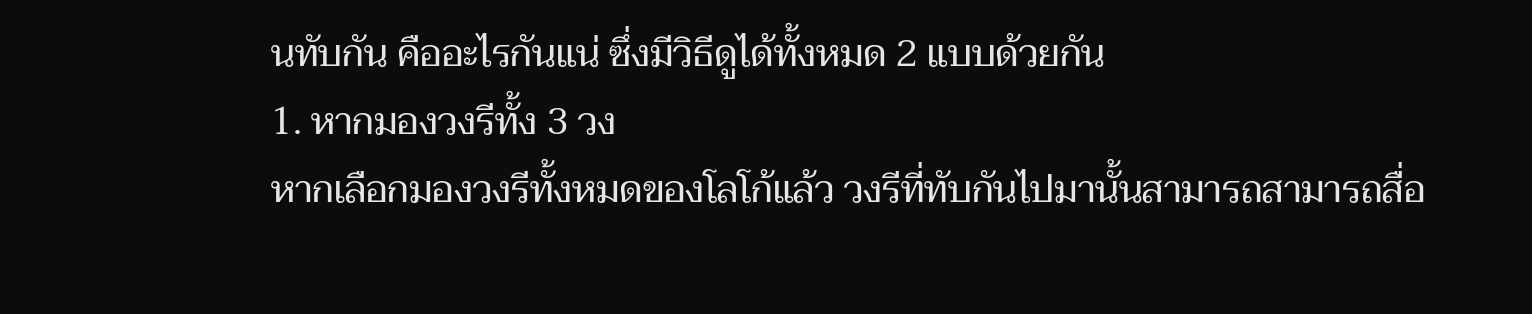นทับกัน คืออะไรกันแน่ ซึ่งมีวิธีดูได้ทั้งหมด 2 แบบด้วยกัน
1. หากมองวงรีทั้ง 3 วง
หากเลือกมองวงรีทั้งหมดของโลโก้แล้ว วงรีที่ทับกันไปมานั้นสามารถสามารถสื่อ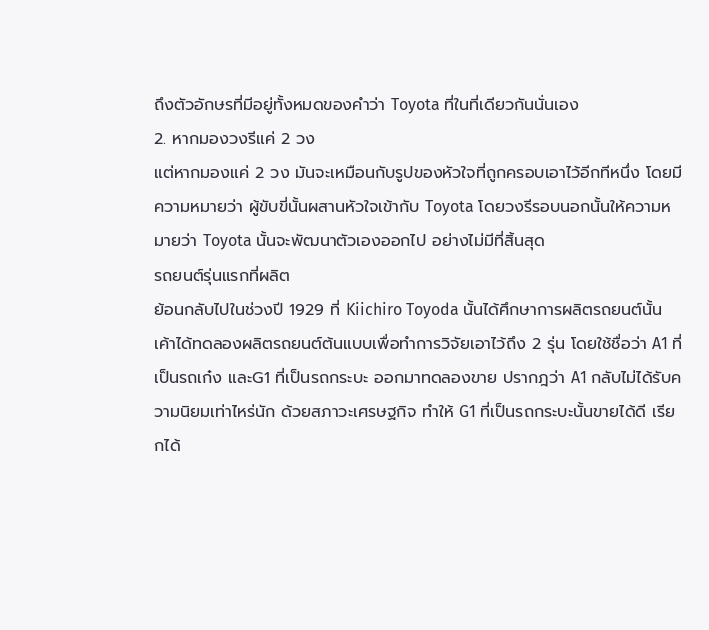ถึงตัวอักษรที่มีอยู่ทั้งหมดของคำว่า Toyota ที่ในที่เดียวกันนั่นเอง
2. หากมองวงรีแค่ 2 วง
แต่หากมองแค่ 2 วง มันจะเหมือนกับรูปของหัวใจที่ถูกครอบเอาไว้อีกทีหนึ่ง โดยมีความหมายว่า ผู้ขับขี่นั้นผสานหัวใจเข้ากับ Toyota โดยวงรีรอบนอกนั้นให้ความหมายว่า Toyota นั้นจะพัฒนาตัวเองออกไป อย่างไม่มีที่สิ้นสุด
รถยนต์รุ่นแรกที่ผลิต
ย้อนกลับไปในช่วงปี 1929 ที่ Kiichiro Toyoda นั้นได้ศึกษาการผลิตรถยนต์นั้น เค้าได้ทดลองผลิตรถยนต์ต้นแบบเพื่อทำการวิจัยเอาไว้ถึง 2 รุ่น โดยใช้ชื่อว่า A1 ที่เป็นรถเก๋ง และG1 ที่เป็นรถกระบะ ออกมาทดลองขาย ปรากฎว่า A1 กลับไม่ได้รับความนิยมเท่าไหร่นัก ด้วยสภาวะเศรษฐกิจ ทำให้ G1 ที่เป็นรถกระบะนั้นขายได้ดี เรียกได้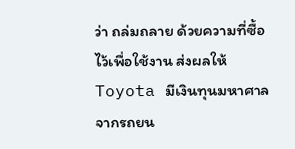ว่า ถล่มถลาย ด้วยความที่ซื้อไว้เพื่อใช้งาน ส่งผลให้ Toyota มีเงินทุนมหาศาลจากรถยน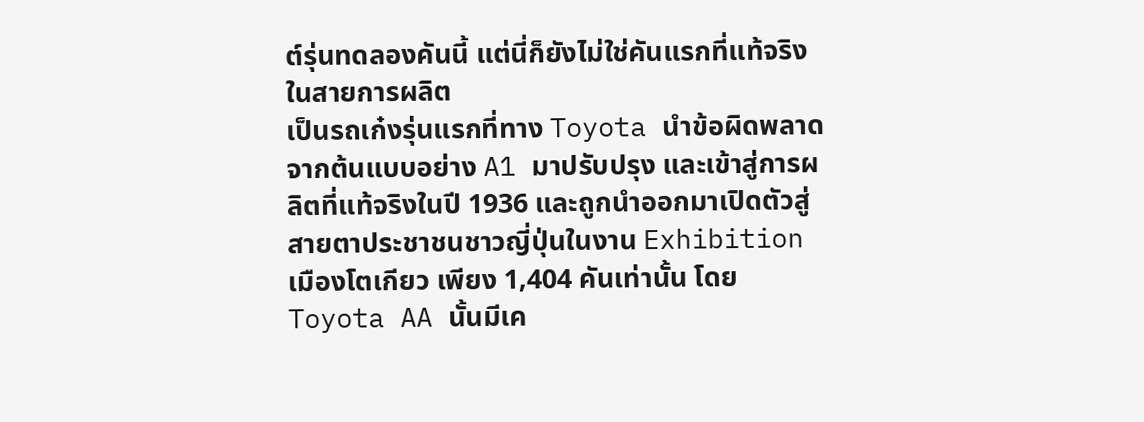ต์รุ่นทดลองคันนี้ แต่นี่ก็ยังไม่ใช่คันแรกที่แท้จริงในสายการผลิต
เป็นรถเก๋งรุ่นแรกที่ทาง Toyota นำข้อผิดพลาดจากต้นแบบอย่าง A1 มาปรับปรุง และเข้าสู่การผลิตที่แท้จริงในปี 1936 และถูกนำออกมาเปิดตัวสู่สายตาประชาชนชาวญี่ปุ่นในงาน Exhibition เมืองโตเกียว เพียง 1,404 คันเท่านั้น โดย Toyota AA นั้นมีเค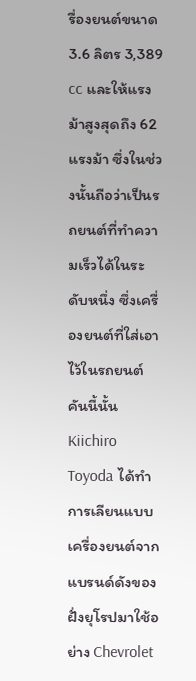รื่องยนต์ขนาด 3.6 ลิตร 3,389 cc และให้แรงม้าสูงสุดถึง 62 แรงม้า ซึ่งในช่วงนั้นถือว่าเป็นรถยนต์ที่ทำความเร็วได้ในระดับหนึ่ง ซึ่งเครื่องยนต์ที่ใส่เอาไว้ในรถยนต์คันนี้นั้น Kiichiro Toyoda ได้ทำการเลียนแบบเครื่องยนต์จากแบรนด์ดังของฝั่งยุโรปมาใช้อย่าง Chevrolet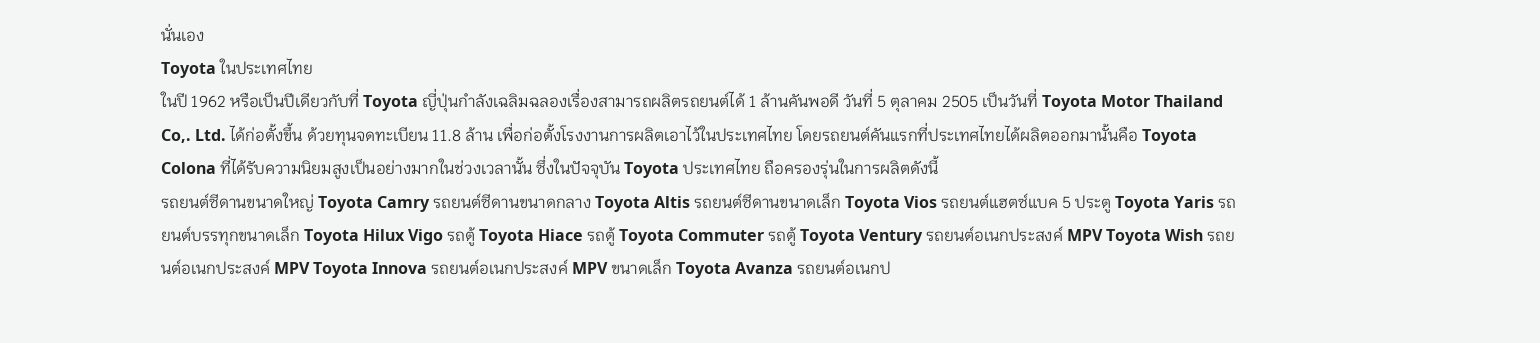นั่นเอง
Toyota ในประเทศไทย
ในปี 1962 หรือเป็นปีเดียวกับที่ Toyota ญี่ปุ่นกำลังเฉลิมฉลองเรื่องสามารถผลิตรถยนต์ได้ 1 ล้านคันพอดี วันที่ 5 ตุลาคม 2505 เป็นวันที่ Toyota Motor Thailand Co,. Ltd. ได้ก่อตั้งขึ้น ด้วยทุนจดทะเบียน 11.8 ล้าน เพื่อก่อตั้งโรงงานการผลิตเอาไว้ในประเทศไทย โดยรถยนต์คันแรกที่ประเทศไทยได้ผลิตออกมานั้นคือ Toyota Colona ที่ได้รับความนิยมสูงเป็นอย่างมากในช่วงเวลานั้น ซึ่งในปัจจุบัน Toyota ประเทศไทย ถือครองรุ่นในการผลิตดังนี้
รถยนต์ซีดานขนาดใหญ่ Toyota Camry รถยนต์ซีดานขนาดกลาง Toyota Altis รถยนต์ซีดานขนาดเล็ก Toyota Vios รถยนต์แฮตซ์แบค 5 ประตู Toyota Yaris รถยนต์บรรทุกขนาดเล็ก Toyota Hilux Vigo รถตู้ Toyota Hiace รถตู้ Toyota Commuter รถตู้ Toyota Ventury รถยนต์อเนกประสงค์ MPV Toyota Wish รถยนต์อเนกประสงค์ MPV Toyota Innova รถยนต์อเนกประสงค์ MPV ขนาดเล็ก Toyota Avanza รถยนต์อเนกป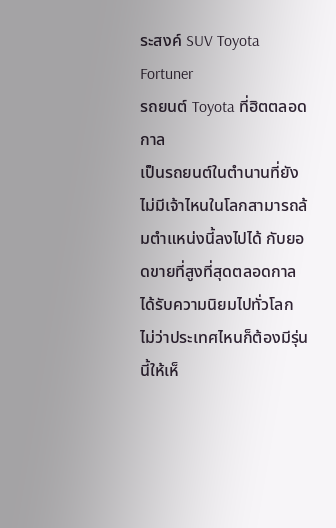ระสงค์ SUV Toyota Fortuner
รถยนต์ Toyota ที่ฮิตตลอดกาล
เป็นรถยนต์ในตำนานที่ยังไม่มีเจ้าไหนในโลกสามารถล้มตำแหน่งนี้ลงไปได้ กับยอดขายที่สูงที่สุดตลอดกาล ได้รับความนิยมไปทั่วโลก ไม่ว่าประเทศไหนก็ต้องมีรุ่นนี้ให้เห็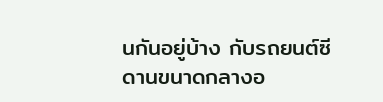นกันอยู่บ้าง กับรถยนต์ซีดานขนาดกลางอ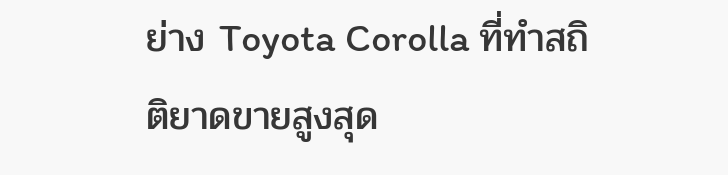ย่าง Toyota Corolla ที่ทำสถิติยาดขายสูงสุด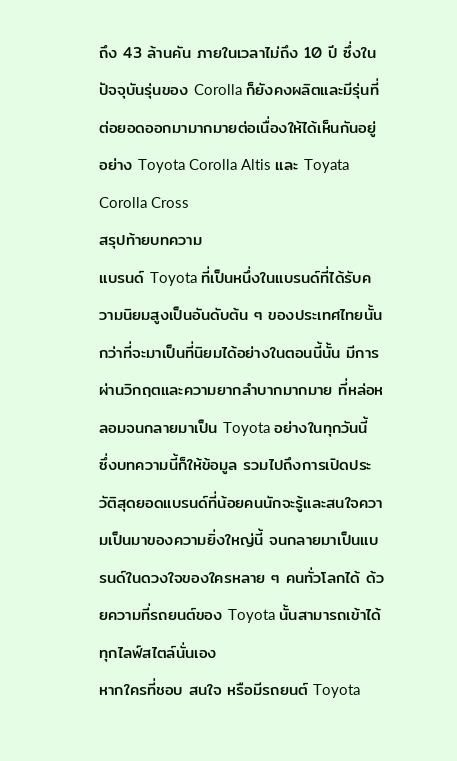ถึง 43 ล้านคัน ภายในเวลาไม่ถึง 10 ปี ซึ่งในปัจจุบันรุ่นของ Corolla ก็ยังคงผลิตและมีรุ่นที่ต่อยอดออกมามากมายต่อเนื่องให้ได้เห็นกันอยู่อย่าง Toyota Corolla Altis และ Toyata Corolla Cross
สรุปท้ายบทความ
แบรนด์ Toyota ที่เป็นหนึ่งในแบรนด์ที่ได้รับความนิยมสูงเป็นอันดับต้น ๆ ของประเทศไทยนั้น กว่าที่จะมาเป็นที่นิยมได้อย่างในตอนนี้นั้น มีการผ่านวิกฤตและความยากลำบากมากมาย ที่หล่อหลอมจนกลายมาเป็น Toyota อย่างในทุกวันนี้
ซึ่งบทความนี้ก็ให้ข้อมูล รวมไปถึงการเปิดประวัติสุดยอดแบรนด์ที่น้อยคนนักจะรู้และสนใจความเป็นมาของความยิ่งใหญ่นี้ จนกลายมาเป็นแบรนด์ในดวงใจของใครหลาย ๆ คนทั่วโลกได้ ด้วยความที่รถยนต์ของ Toyota นั้นสามารถเข้าได้ทุกไลฟ์สไตล์นั่นเอง
หากใครที่ชอบ สนใจ หรือมีรถยนต์ Toyota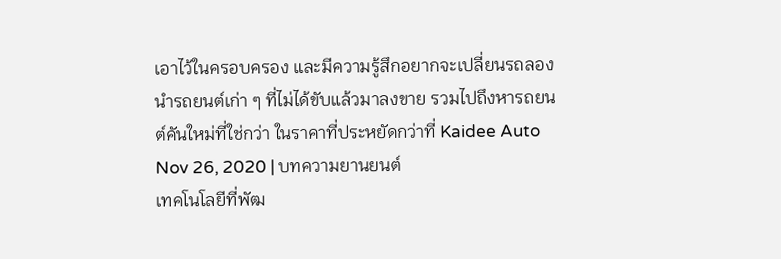เอาไว้ในครอบครอง และมีความรู้สึกอยากจะเปลี่ยนรถลองนำรถยนต์เก่า ๆ ที่ไม่ได้ขับแล้วมาลงขาย รวมไปถึงหารถยนต์คันใหม่ที่ใช่กว่า ในราคาที่ประหยัดกว่าที่ Kaidee Auto
Nov 26, 2020 | บทความยานยนต์
เทคโนโลยีที่พัฒ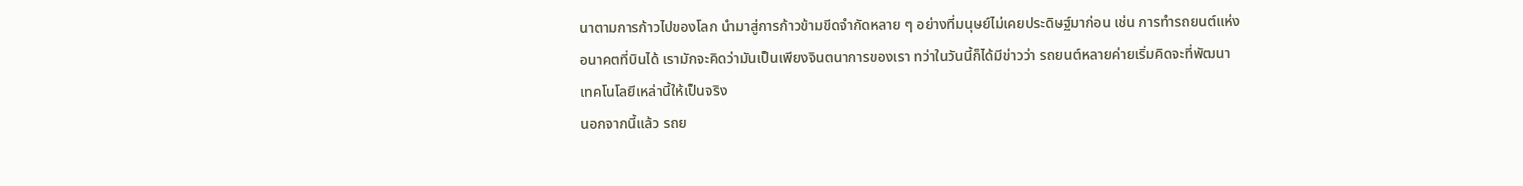นาตามการก้าวไปของโลก นำมาสู่การก้าวข้ามขีดจำกัดหลาย ๆ อย่างที่มนุษย์ไม่เคยประดิษฐ์มาก่อน เช่น การทำรถยนต์แห่งอนาคตที่บินได้ เรามักจะคิดว่ามันเป็นเพียงจินตนาการของเรา ทว่าในวันนี้ก็ได้มีข่าวว่า รถยนต์หลายค่ายเริ่มคิดจะที่พัฒนาเทคโนโลยีเหล่านี้ให้เป็นจริง
นอกจากนี้แล้ว รถย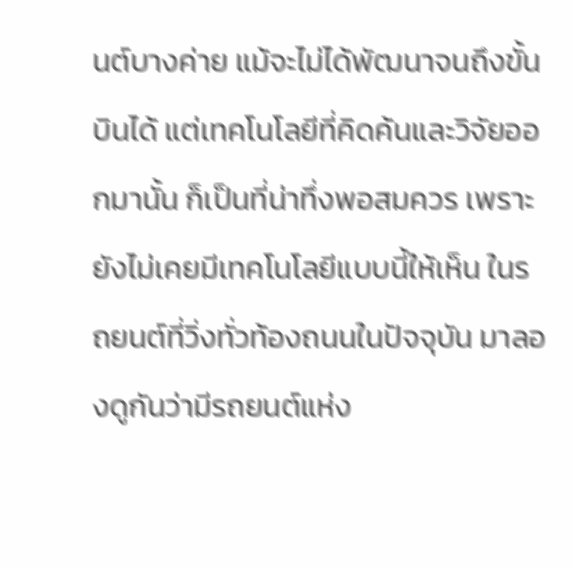นต์บางค่าย แม้จะไม่ได้พัฒนาจนถึงขั้นบินได้ แต่เทคโนโลยีที่คิดค้นและวิจัยออกมานั้น ก็เป็นที่น่าทึ่งพอสมควร เพราะยังไม่เคยมีเทคโนโลยีแบบนี้ให้เห็น ในรถยนต์ที่วิ่งทั่วท้องถนนในปัจจุบัน มาลองดูกันว่ามีรถยนต์แห่ง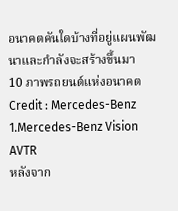อนาคตคันใดบ้างที่อยู่แผนพัฒนาและกำลังจะสร้างขึ้นมา
10 ภาพรถยนต์แห่งอนาคต
Credit : Mercedes-Benz
1.Mercedes-Benz Vision AVTR
หลังจาก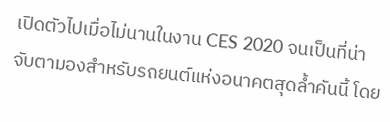เปิดตัวไปเมื่อไม่นานในงาน CES 2020 จนเป็นที่น่าจับตามองสำหรับรถยนต์แห่งอนาคตสุดล้ำคันนี้ โดย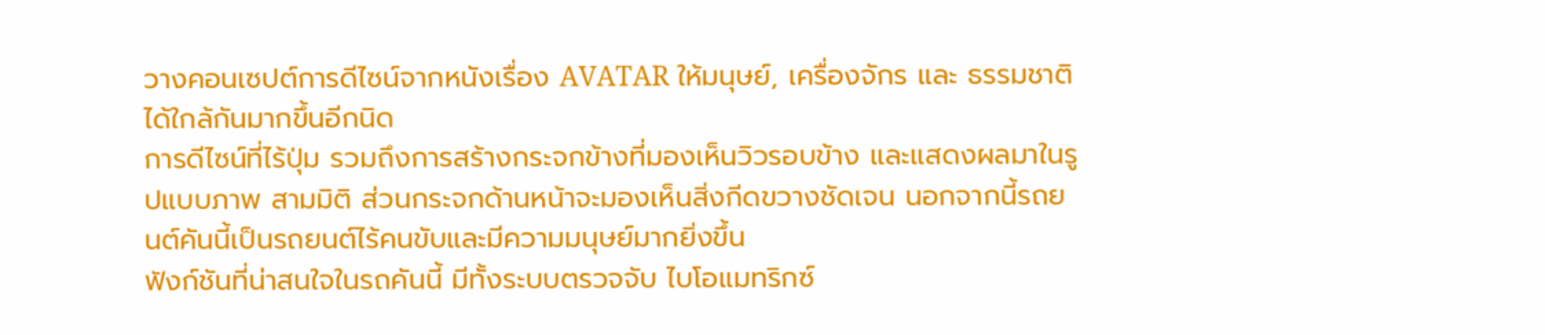วางคอนเซปต์การดีไซน์จากหนังเรื่อง AVATAR ให้มนุษย์, เครื่องจักร และ ธรรมชาติได้ใกล้กันมากขึ้นอีกนิด
การดีไซน์ที่ไร้ปุ่ม รวมถึงการสร้างกระจกข้างที่มองเห็นวิวรอบข้าง และแสดงผลมาในรูปแบบภาพ สามมิติ ส่วนกระจกด้านหน้าจะมองเห็นสิ่งกีดขวางชัดเจน นอกจากนี้รถยนต์คันนี้เป็นรถยนต์ไร้คนขับและมีความมนุษย์มากยิ่งขึ้น
ฟังก์ชันที่น่าสนใจในรถคันนี้ มีทั้งระบบตรวจจับ ไบโอแมทริกซ์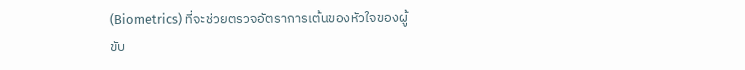(Biometrics) ที่จะช่วยตรวจอัตราการเต้นของหัวใจของผู้ขับ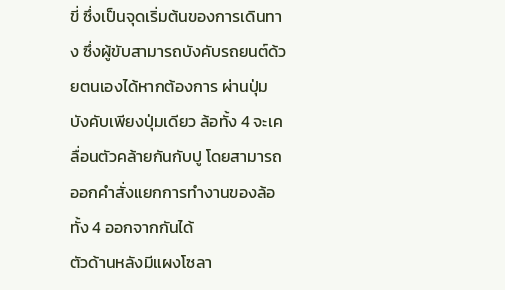ขี่ ซึ่งเป็นจุดเริ่มต้นของการเดินทาง ซึ่งผู้ขับสามารถบังคับรถยนต์ด้วยตนเองได้หากต้องการ ผ่านปุ่มบังคับเพียงปุ่มเดียว ล้อทั้ง 4 จะเคลื่อนตัวคล้ายกันกับปู โดยสามารถออกคำสั่งแยกการทำงานของล้อทั้ง 4 ออกจากกันได้
ตัวด้านหลังมีแผงโซลา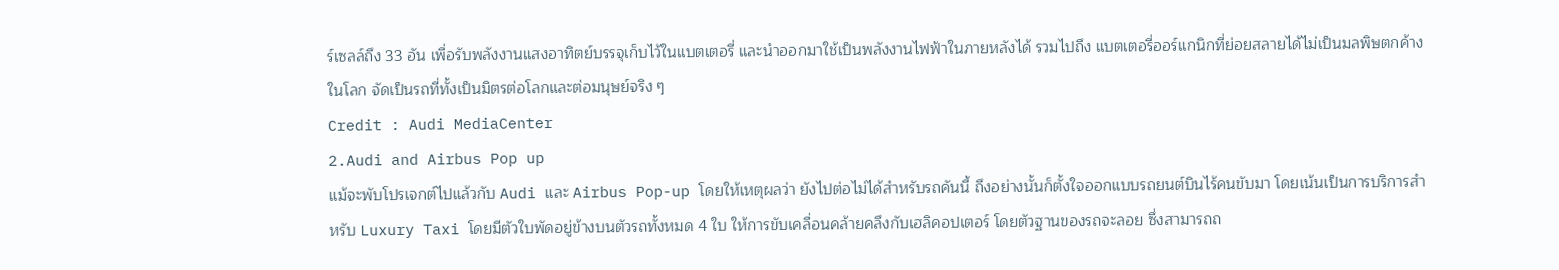ร์เซลล์ถึง 33 อัน เพื่อรับพลังงานแสงอาทิตย์บรรจุเก็บไว้ในแบตเตอรี่ และนำออกมาใช้เป็นพลังงานไฟฟ้าในภายหลังได้ รวมไปถึง แบตเตอรี่ออร์แกนิกที่ย่อยสลายได้ไม่เป็นมลพิษตกค้างในโลก จัดเป็นรถที่ทั้งเป็นมิตรต่อโลกและต่อมนุษย์จริง ๆ
Credit : Audi MediaCenter
2.Audi and Airbus Pop up
แม้จะพับโปรเจกต์ไปแล้วกับ Audi และ Airbus Pop-up โดยให้เหตุผลว่า ยังไปต่อไม่ได้สำหรับรถคันนี้ ถึงอย่างนั้นก็ตั้งใจออกแบบรถยนต์บินไร้คนขับมา โดยเน้นเป็นการบริการสำหรับ Luxury Taxi โดยมีตัวใบพัดอยู่ข้างบนตัวรถทั้งหมด 4 ใบ ให้การขับเคลื่อนคล้ายคลึงกับเฮลิคอปเตอร์ โดยตัวฐานของรถจะลอย ซึ่งสามารถถ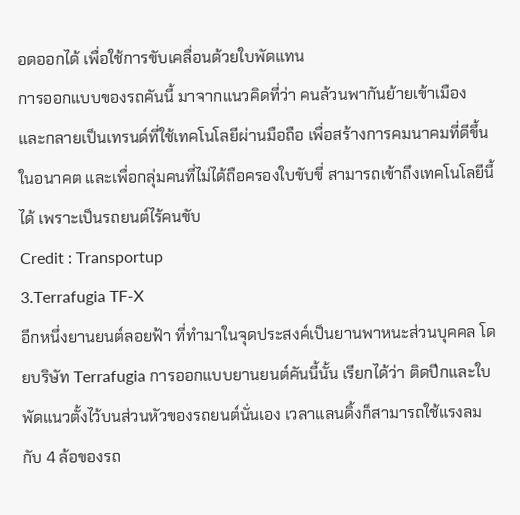อดออกได้ เพื่อใช้การขับเคลื่อนด้วยใบพัดแทน
การออกแบบของรถคันนี้ มาจากแนวคิดที่ว่า คนล้วนพากันย้ายเข้าเมือง และกลายเป็นเทรนด์ที่ใช้เทคโนโลยีผ่านมือถือ เพื่อสร้างการคมนาคมที่ดีขึ้นในอนาคต และเพื่อกลุ่มคนที่ไม่ได้ถือครองใบขับขี่ สามารถเข้าถึงเทคโนโลยีนี้ได้ เพราะเป็นรถยนต์ไร้คนขับ
Credit : Transportup
3.Terrafugia TF-X
อีกหนึ่งยานยนต์ลอยฟ้า ที่ทำมาในจุดประสงค์เป็นยานพาหนะส่วนบุคคล โดยบริษัท Terrafugia การออกแบบยานยนต์คันนี้นั้น เรียกได้ว่า ติดปีกและใบพัดแนวตั้งไว้บนส่วนหัวของรถยนต์นั่นเอง เวลาแลนดิ้งก็สามารถใช้แรงลมกับ 4 ล้อของรถ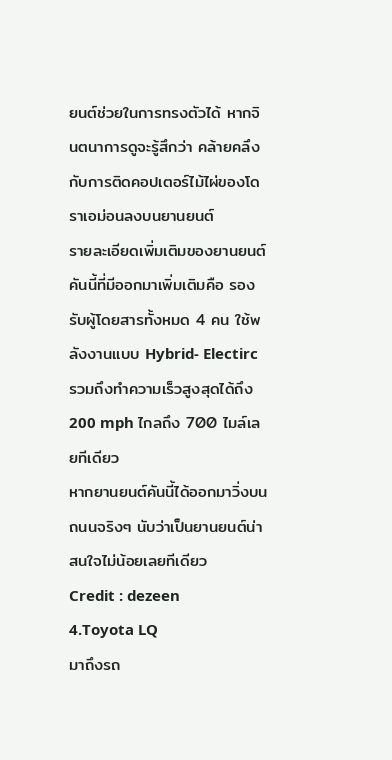ยนต์ช่วยในการทรงตัวได้ หากจินตนาการดูจะรู้สึกว่า คล้ายคลึงกับการติดคอปเตอร์ไม้ไผ่ของโดราเอม่อนลงบนยานยนต์
รายละเอียดเพิ่มเติมของยานยนต์คันนี้ที่มีออกมาเพิ่มเติมคือ รองรับผู้โดยสารทั้งหมด 4 คน ใช้พลังงานแบบ Hybrid- Electirc รวมถึงทำความเร็วสูงสุดได้ถึง 200 mph ไกลถึง 700 ไมล์เลยทีเดียว
หากยานยนต์คันนี้ได้ออกมาวิ่งบนถนนจริงๆ นับว่าเป็นยานยนต์น่าสนใจไม่น้อยเลยทีเดียว
Credit : dezeen
4.Toyota LQ
มาถึงรถ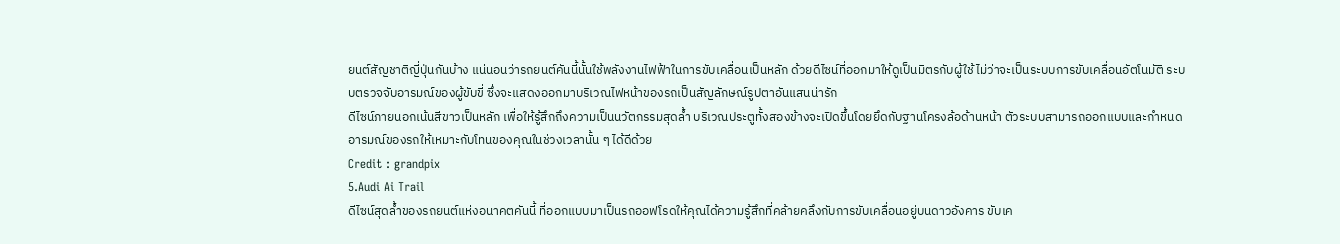ยนต์สัญชาติญี่ปุ่นกันบ้าง แน่นอนว่ารถยนต์คันนี้นั้นใช้พลังงานไฟฟ้าในการขับเคลื่อนเป็นหลัก ด้วยดีไซน์ที่ออกมาให้ดูเป็นมิตรกับผู้ใช้ ไม่ว่าจะเป็นระบบการขับเคลื่อนอัตโนมัติ ระบบตรวจจับอารมณ์ของผู้ขับขี่ ซึ่งจะแสดงออกมาบริเวณไฟหน้าของรถเป็นสัญลักษณ์รูปตาอันแสนน่ารัก
ดีไซน์ภายนอกเน้นสีขาวเป็นหลัก เพื่อให้รู้สึกถึงความเป็นนวัตกรรมสุดล้ำ บริเวณประตูทั้งสองข้างจะเปิดขึ้นโดยยึดกับฐานโครงล้อด้านหน้า ตัวระบบสามารถออกแบบและกำหนดอารมณ์ของรถให้เหมาะกับโทนของคุณในช่วงเวลานั้น ๆ ได้ดีด้วย
Credit : grandpix
5.Audi Ai Trail
ดีไซน์สุดล้ำของรถยนต์แห่งอนาคตคันนี้ ที่ออกแบบมาเป็นรถออฟโรดให้คุณได้ความรู้สึกที่คล้ายคลึงกับการขับเคลื่อนอยู่บนดาวอังคาร ขับเค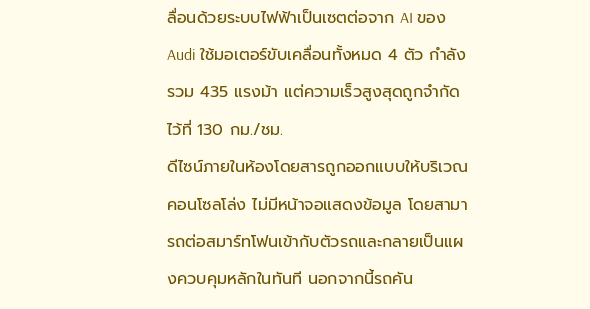ลื่อนด้วยระบบไฟฟ้าเป็นเซตต่อจาก AI ของ Audi ใช้มอเตอร์ขับเคลื่อนทั้งหมด 4 ตัว กำลังรวม 435 แรงม้า แต่ความเร็วสูงสุดถูกจำกัดไว้ที่ 130 กม./ชม.
ดีไซน์ภายในห้องโดยสารถูกออกแบบให้บริเวณคอนโซลโล่ง ไม่มีหน้าจอแสดงข้อมูล โดยสามารถต่อสมาร์ทโฟนเข้ากับตัวรถและกลายเป็นแผงควบคุมหลักในทันที นอกจากนี้รถคัน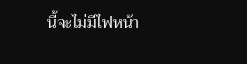นี้จะไม่มีไฟหน้า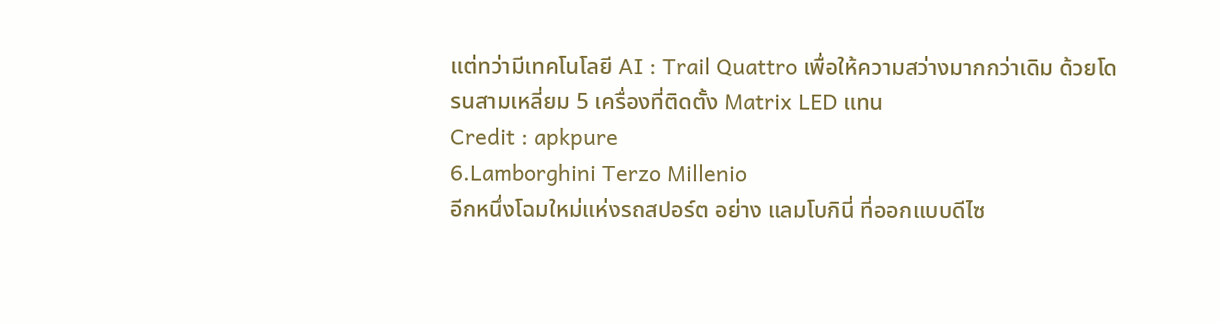แต่ทว่ามีเทคโนโลยี AI : Trail Quattro เพื่อให้ความสว่างมากกว่าเดิม ด้วยโดรนสามเหลี่ยม 5 เครื่องที่ติดตั้ง Matrix LED แทน
Credit : apkpure
6.Lamborghini Terzo Millenio
อีกหนึ่งโฉมใหม่แห่งรถสปอร์ต อย่าง แลมโบกินี่ ที่ออกแบบดีไซ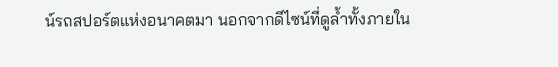น์รถสปอร์ตแห่งอนาคตมา นอกจากดีไซน์ที่ดูล้ำทั้งภายใน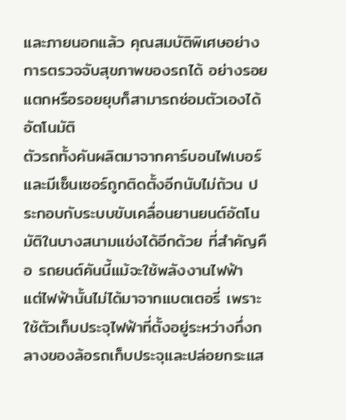และภายนอกแล้ว คุณสมบัติพิเศษอย่างการตรวจจับสุขภาพของรถได้ อย่างรอยแตกหรือรอยยุบก็สามารถซ่อมตัวเองได้อัตโนมัติ
ตัวรถทั้งคันผลิตมาจากคาร์บอนไฟเบอร์ และมีเซ็นเซอร์ถูกติดตั้งอีกนับไม่ถ้วน ประกอบกับระบบขับเคลื่อนยานยนต์อัตโนมัติในบางสนามแข่งได้อีกด้วย ที่สำคัญคือ รถยนต์คันนี้แม้จะใช้พลังงานไฟฟ้า
แต่ไฟฟ้านั้นไม่ได้มาจากแบตเตอรี่ เพราะใช้ตัวเก็บประจุไฟฟ้าที่ตั้งอยู่ระหว่างกึ่งกลางของล้อรถเก็บประจุและปล่อยกระแส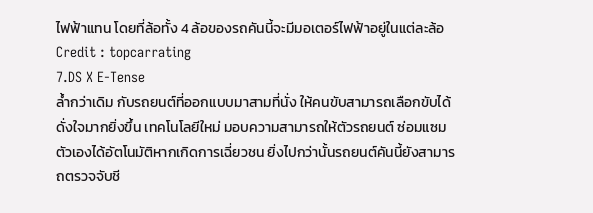ไฟฟ้าแทน โดยที่ล้อทั้ง 4 ล้อของรถคันนี้จะมีมอเตอร์ไฟฟ้าอยู่ในแต่ละล้อ
Credit : topcarrating
7.DS X E-Tense
ล้ำกว่าเดิม กับรถยนต์ที่ออกแบบมาสามที่นั่ง ให้คนขับสามารถเลือกขับได้ดั่งใจมากยิ่งขึ้น เทคโนโลยีใหม่ มอบความสามารถให้ตัวรถยนต์ ซ่อมแซมตัวเองได้อัตโนมัติหากเกิดการเฉี่ยวชน ยิ่งไปกว่านั้นรถยนต์คันนี้ยังสามารถตรวจจับชี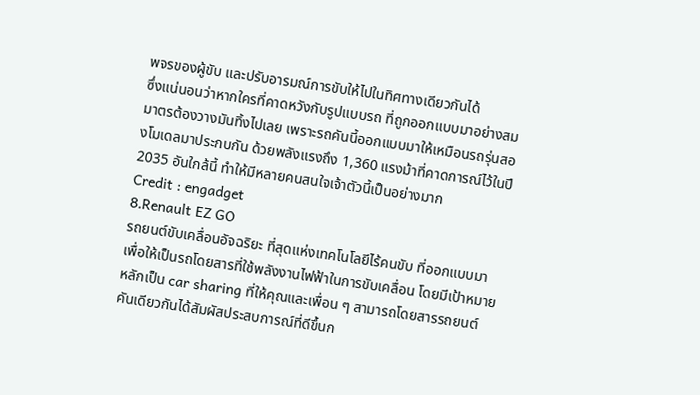พจรของผู้ขับ และปรับอารมณ์การขับให้ไปในทิศทางเดียวกันได้
ซึ่งแน่นอนว่าหากใครที่คาดหวังกับรูปแบบรถ ที่ถูกออกแบบมาอย่างสมมาตรต้องวางมันทิ้งไปเลย เพราะรถคันนี้ออกแบบมาให้เหมือนรถรุ่นสองโมเดลมาประกบกัน ด้วยพลังแรงถึง 1,360 แรงม้าที่คาดการณ์ไว้ในปี 2035 อันใกล้นี้ ทำให้มีหลายคนสนใจเจ้าตัวนี้เป็นอย่างมาก
Credit : engadget
8.Renault EZ GO
รถยนต์ขับเคลื่อนอัจฉริยะ ที่สุดแห่งเทคโนโลยีไร้คนขับ ที่ออกแบบมาเพื่อให้เป็นรถโดยสารที่ใช้พลังงานไฟฟ้าในการขับเคลื่อน โดยมีเป้าหมายหลักเป็น car sharing ที่ให้คุณและเพื่อน ๆ สามารถโดยสารรถยนต์คันเดียวกันได้สัมผัสประสบการณ์ที่ดีขึ้นก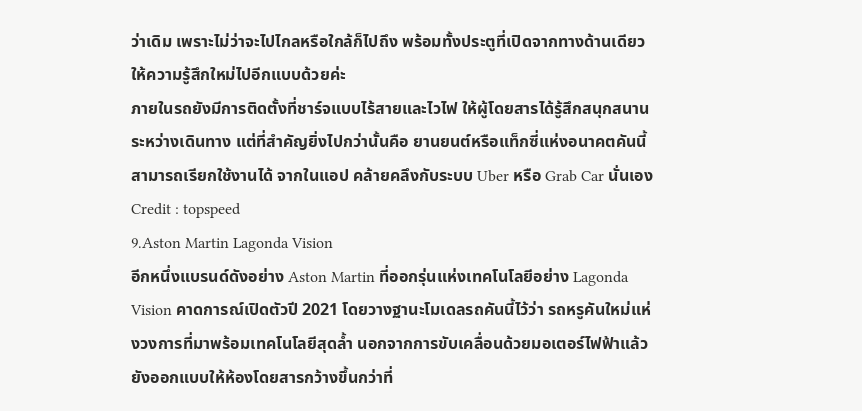ว่าเดิม เพราะไม่ว่าจะไปไกลหรือใกล้ก็ไปถึง พร้อมทั้งประตูที่เปิดจากทางด้านเดียวให้ความรู้สึกใหม่ไปอีกแบบด้วยค่ะ
ภายในรถยังมีการติดตั้งที่ชาร์จแบบไร้สายและไวไฟ ให้ผู้โดยสารได้รู้สึกสนุกสนานระหว่างเดินทาง แต่ที่สำคัญยิ่งไปกว่านั้นคือ ยานยนต์หรือแท็กซี่แห่งอนาคตคันนี้สามารถเรียกใช้งานได้ จากในแอป คล้ายคลึงกับระบบ Uber หรือ Grab Car นั่นเอง
Credit : topspeed
9.Aston Martin Lagonda Vision
อีกหนึ่งแบรนด์ดังอย่าง Aston Martin ที่ออกรุ่นแห่งเทคโนโลยีอย่าง Lagonda Vision คาดการณ์เปิดตัวปี 2021 โดยวางฐานะโมเดลรถคันนี้ไว้ว่า รถหรูคันใหม่แห่งวงการที่มาพร้อมเทคโนโลยีสุดล้ำ นอกจากการขับเคลื่อนด้วยมอเตอร์ไฟฟ้าแล้ว ยังออกแบบให้ห้องโดยสารกว้างขึ้นกว่าที่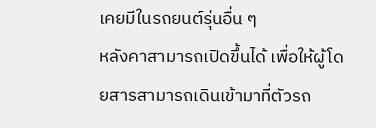เคยมีในรถยนต์รุ่นอื่น ๆ
หลังคาสามารถเปิดขึ้นได้ เพื่อให้ผู้โดยสารสามารถเดินเข้ามาที่ตัวรถ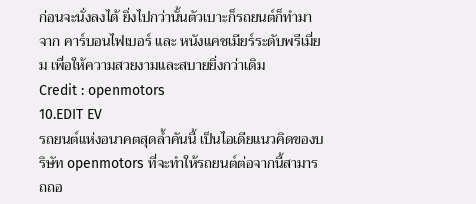ก่อนจะนั่งลงได้ ยิ่งไปกว่านั้นตัวเบาะก็รถยนต์ก็ทำมาจาก คาร์บอนไฟเบอร์ และ หนังแคชเมียร์ระดับพรีเมี่ยม เพื่อให้ความสวยงามและสบายยิ่งกว่าเดิม
Credit : openmotors
10.EDIT EV
รถยนต์แห่งอนาคตสุดล้ำคันนี้ เป็นไอเดียแนวคิดของบริษัท openmotors ที่จะทำให้รถยนต์ต่อจากนี้สามารถถอ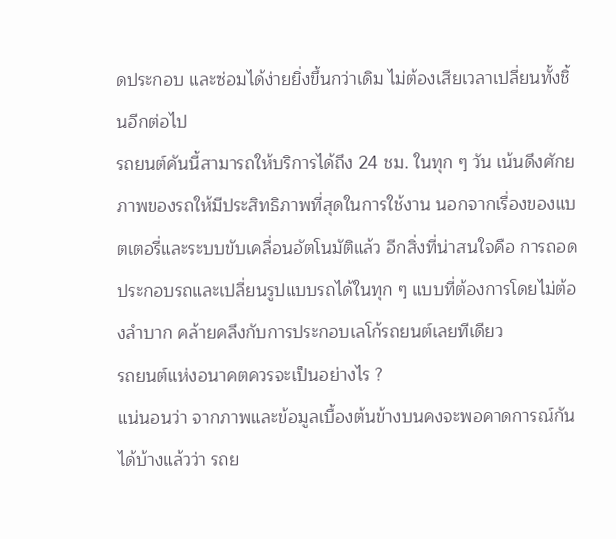ดประกอบ และซ่อมได้ง่ายยิ่งขึ้นกว่าเดิม ไม่ต้องเสียเวลาเปลี่ยนทั้งชิ้นอีกต่อไป
รถยนต์คันนี้สามารถให้บริการได้ถึง 24 ชม. ในทุก ๆ วัน เน้นดึงศักยภาพของรถให้มีประสิทธิภาพที่สุดในการใช้งาน นอกจากเรื่องของแบตเตอรี่และระบบขับเคลื่อนอัตโนมัติแล้ว อีกสิ่งที่น่าสนใจคือ การถอดประกอบรถและเปลี่ยนรูปแบบรถได้ในทุก ๆ แบบที่ต้องการโดยไม่ต้องลำบาก คล้ายคลึงกับการประกอบเลโก้รถยนต์เลยทีเดียว
รถยนต์แห่งอนาคตควรจะเป็นอย่างไร ?
แน่นอนว่า จากภาพและข้อมูลเบื้องต้นข้างบนคงจะพอคาดการณ์กันได้บ้างแล้วว่า รถย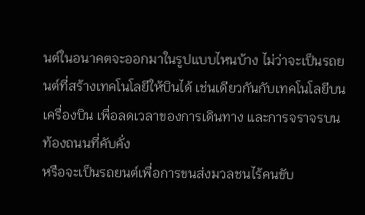นต์ในอนาคตจะออกมาในรูปแบบไหนบ้าง ไม่ว่าจะเป็นรถยนต์ที่สร้างเทคโนโลยีให้บินได้ เช่นเดียวกันกับเทคโนโลยีบนเครื่องบิน เพื่อลดเวลาของการเดินทาง และการจราจรบนท้องถนนที่คับคั่ง
หรือจะเป็นรถยนต์เพื่อการขนส่งมวลชนไร้คนขับ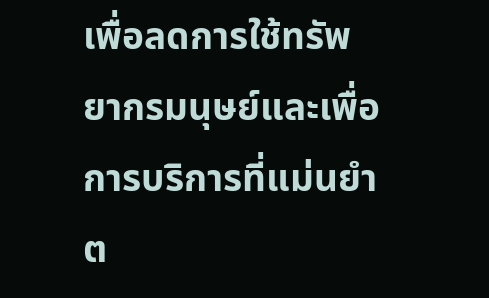เพื่อลดการใช้ทรัพยากรมนุษย์และเพื่อการบริการที่แม่นยำต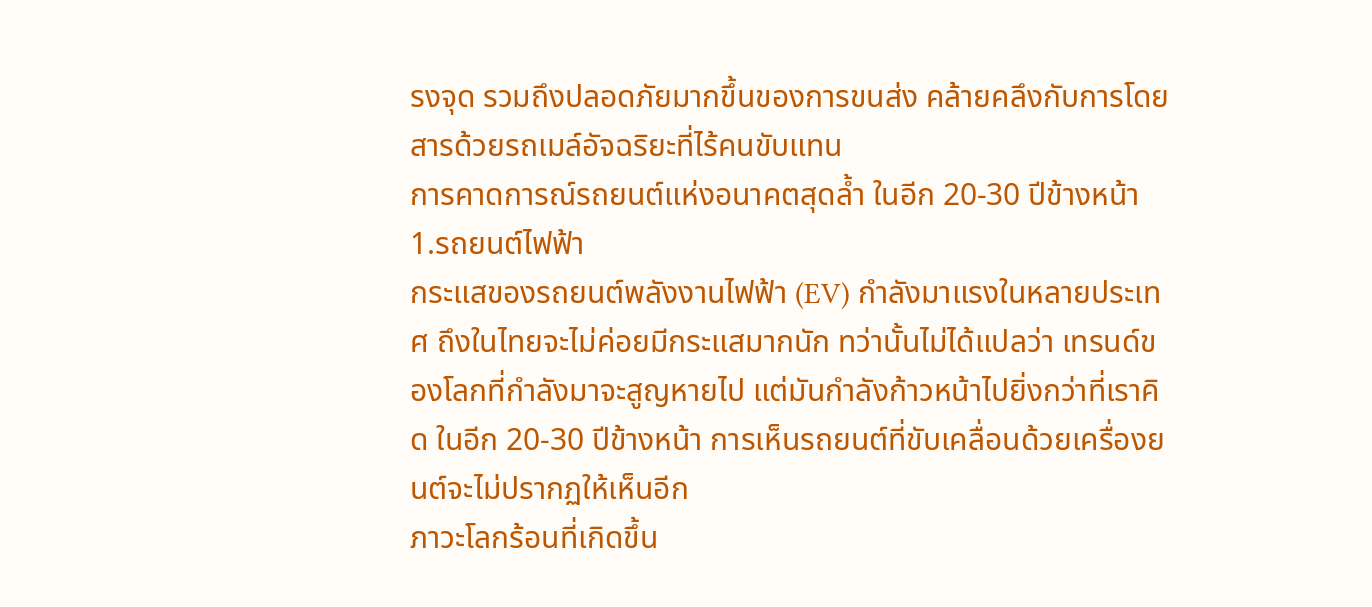รงจุด รวมถึงปลอดภัยมากขึ้นของการขนส่ง คล้ายคลึงกับการโดยสารด้วยรถเมล์อัจฉริยะที่ไร้คนขับแทน
การคาดการณ์รถยนต์แห่งอนาคตสุดล้ำ ในอีก 20-30 ปีข้างหน้า
1.รถยนต์ไฟฟ้า
กระแสของรถยนต์พลังงานไฟฟ้า (EV) กำลังมาแรงในหลายประเทศ ถึงในไทยจะไม่ค่อยมีกระแสมากนัก ทว่านั้นไม่ได้แปลว่า เทรนด์ของโลกที่กำลังมาจะสูญหายไป แต่มันกำลังก้าวหน้าไปยิ่งกว่าที่เราคิด ในอีก 20-30 ปีข้างหน้า การเห็นรถยนต์ที่ขับเคลื่อนด้วยเครื่องยนต์จะไม่ปรากฏให้เห็นอีก
ภาวะโลกร้อนที่เกิดขึ้น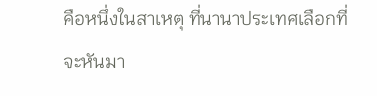คือหนึ่งในสาเหตุ ที่นานาประเทศเลือกที่จะหันมา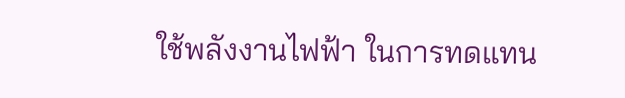ใช้พลังงานไฟฟ้า ในการทดแทน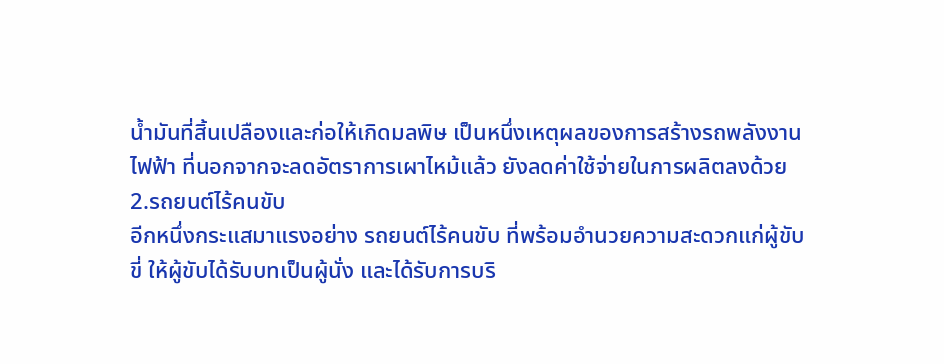น้ำมันที่สิ้นเปลืองและก่อให้เกิดมลพิษ เป็นหนึ่งเหตุผลของการสร้างรถพลังงานไฟฟ้า ที่นอกจากจะลดอัตราการเผาไหม้แล้ว ยังลดค่าใช้จ่ายในการผลิตลงด้วย
2.รถยนต์ไร้คนขับ
อีกหนึ่งกระแสมาแรงอย่าง รถยนต์ไร้คนขับ ที่พร้อมอำนวยความสะดวกแก่ผู้ขับขี่ ให้ผู้ขับได้รับบทเป็นผู้นั่ง และได้รับการบริ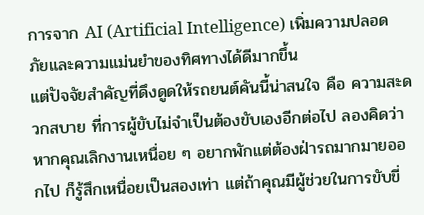การจาก AI (Artificial Intelligence) เพิ่มความปลอดภัยและความแม่นยำของทิศทางได้ดีมากขึ้น
แต่ปัจจัยสำคัญที่ดึงดูดให้รถยนต์คันนี้น่าสนใจ คือ ความสะดวกสบาย ที่การผู้ขับไม่จำเป็นต้องขับเองอีกต่อไป ลองคิดว่า หากคุณเลิกงานเหนื่อย ๆ อยากพักแต่ต้องฝ่ารถมากมายออกไป ก็รู้สึกเหนื่อยเป็นสองเท่า แต่ถ้าคุณมีผู้ช่วยในการขับขี่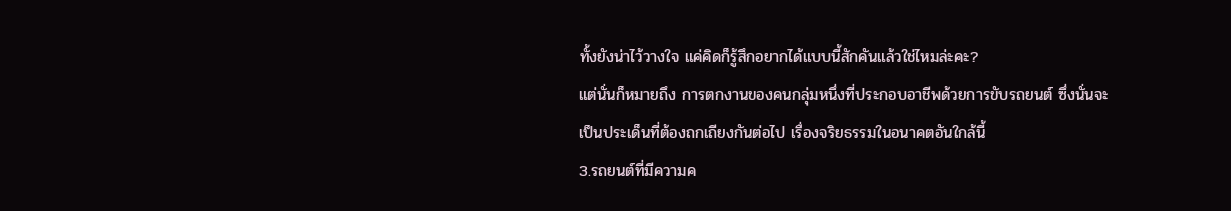ทั้งยังน่าไว้วางใจ แค่คิดก็รู้สึกอยากได้แบบนี้สักคันแล้วใช่ไหมล่ะคะ?
แต่นั่นก็หมายถึง การตกงานของคนกลุ่มหนึ่งที่ประกอบอาชีพด้วยการขับรถยนต์ ซึ่งนั่นจะเป็นประเด็นที่ต้องถกเถียงกันต่อไป เรื่องจริยธรรมในอนาคตอันใกล้นี้
3.รถยนต์ที่มีความค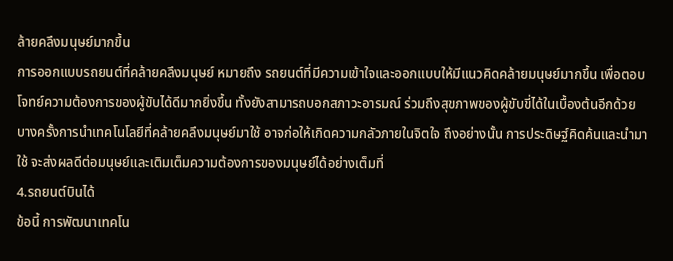ล้ายคลึงมนุษย์มากขึ้น
การออกแบบรถยนต์ที่คล้ายคลึงมนุษย์ หมายถึง รถยนต์ที่มีความเข้าใจและออกแบบให้มีแนวคิดคล้ายมนุษย์มากขึ้น เพื่อตอบโจทย์ความต้องการของผู้ขับได้ดีมากยิ่งขึ้น ทั้งยังสามารถบอกสภาวะอารมณ์ ร่วมถึงสุขภาพของผู้ขับขี่ได้ในเบื้องต้นอีกด้วย
บางครั้งการนำเทคโนโลยีที่คล้ายคลึงมนุษย์มาใช้ อาจก่อให้เกิดความกลัวภายในจิตใจ ถึงอย่างนั้น การประดิษฐ์คิดค้นและนำมาใช้ จะส่งผลดีต่อมนุษย์และเติมเต็มความต้องการของมนุษย์ได้อย่างเต็มที่
4.รถยนต์บินได้
ข้อนี้ การพัฒนาเทคโน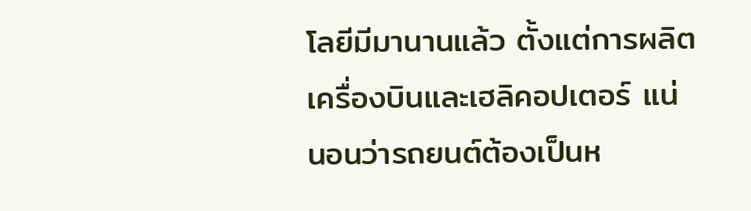โลยีมีมานานแล้ว ตั้งแต่การผลิตเครื่องบินและเฮลิคอปเตอร์ แน่นอนว่ารถยนต์ต้องเป็นห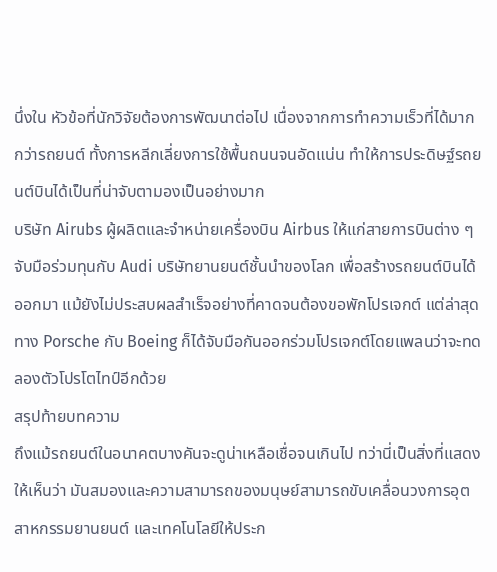นึ่งใน หัวข้อที่นักวิจัยต้องการพัฒนาต่อไป เนื่องจากการทำความเร็วที่ได้มากกว่ารถยนต์ ทั้งการหลีกเลี่ยงการใช้พื้นถนนจนอัดแน่น ทำให้การประดิษฐ์รถยนต์บินได้เป็นที่น่าจับตามองเป็นอย่างมาก
บริษัท Airubs ผู้ผลิตและจำหน่ายเครื่องบิน Airbus ให้แก่สายการบินต่าง ๆ จับมือร่วมทุนกับ Audi บริษัทยานยนต์ชั้นนำของโลก เพื่อสร้างรถยนต์บินได้ออกมา แม้ยังไม่ประสบผลสำเร็จอย่างที่คาดจนต้องขอพักโปรเจกต์ แต่ล่าสุดทาง Porsche กับ Boeing ก็ได้จับมือกันออกร่วมโปรเจกต์โดยแพลนว่าจะทดลองตัวโปรโตไทป์อีกด้วย
สรุปท้ายบทความ
ถึงแม้รถยนต์ในอนาคตบางคันจะดูน่าเหลือเชื่อจนเกินไป ทว่านี่เป็นสิ่งที่แสดงให้เห็นว่า มันสมองและความสามารถของมนุษย์สามารถขับเคลื่อนวงการอุตสาหกรรมยานยนต์ และเทคโนโลยีให้ประก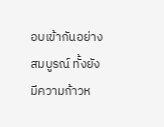อบเข้ากันอย่างสมบูรณ์ ทั้งยังมีความก้าวห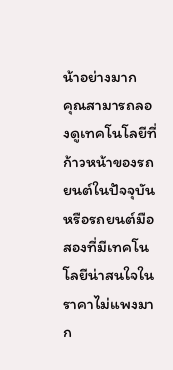น้าอย่างมาก
คุณสามารถลองดูเทคโนโลยีที่ก้าวหน้าของรถยนต์ในปัจจุบัน หรือรถยนต์มือสองที่มีเทคโนโลยีน่าสนใจในราคาไม่แพงมาก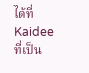ได้ที่ Kaidee ที่เป็น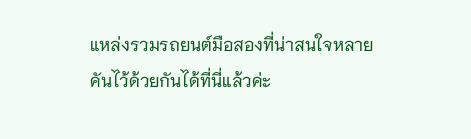แหล่งรวมรถยนต์มือสองที่น่าสนใจหลายคันไว้ด้วยกันได้ที่นี่แล้วค่ะ